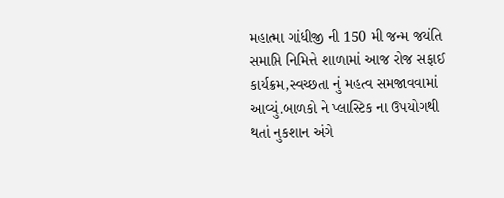મહાત્મા ગાંધીજી ની 150 મી જન્મ જયંતિ સમાપ્તિ નિમિત્તે શાળામાં આજ રોજ સફાઈ કાર્યક્રમ,સ્વચ્છતા નું મહત્વ સમજાવવામાં આવ્યું.બાળકો ને પ્લાસ્ટિક ના ઉપયોગથી થતાં નુકશાન અંગે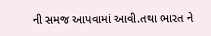ની સમજ આપવામાં આવી.તથા ભારત ને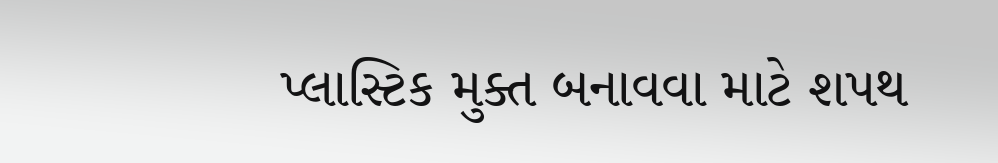પ્લાસ્ટિક મુક્ત બનાવવા માટે શપથ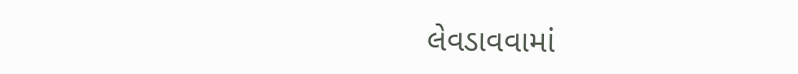લેવડાવવામાં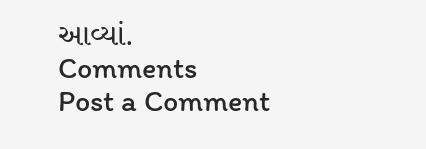આવ્યાં.
Comments
Post a Comment